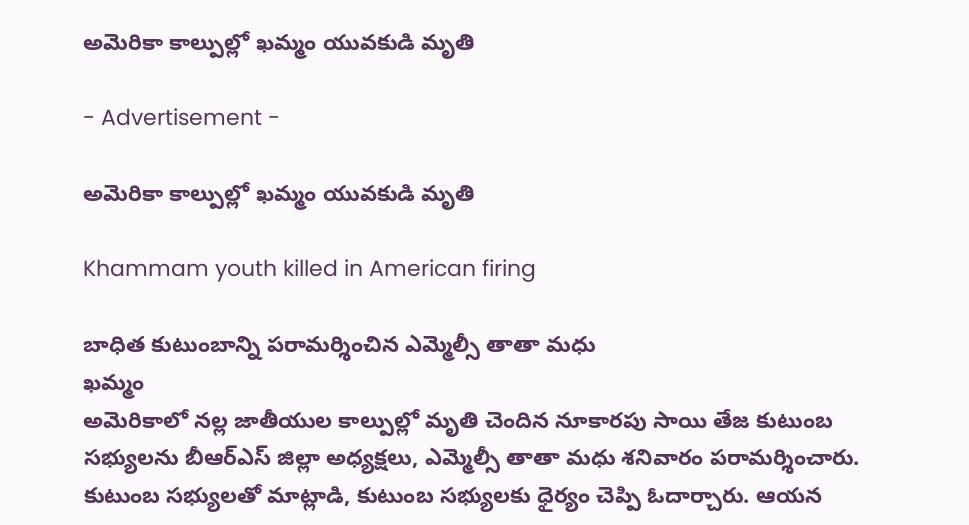అమెరికా కాల్పుల్లో ఖమ్మం యువకుడి మృతి

- Advertisement -

అమెరికా కాల్పుల్లో ఖమ్మం యువకుడి మృతి

Khammam youth killed in American firing

బాధిత కుటుంబాన్ని పరామర్శించిన ఎమ్మెల్సీ తాతా మధు
ఖమ్మం
అమెరికాలో నల్ల జాతీయుల కాల్పుల్లో మృతి చెందిన నూకారపు సాయి తేజ కుటుంబ సభ్యులను బీఆర్ఎస్ జిల్లా అధ్యక్షలు, ఎమ్మెల్సీ తాతా మధు శనివారం పరామర్శించారు. కుటుంబ సభ్యులతో మాట్లాడి, కుటుంబ సభ్యులకు ధైర్యం చెప్పి ఓదార్చారు. ఆయన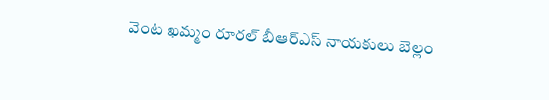వెంట ఖమ్మం రూరల్ బీఆర్ఎస్ నాయకులు బెల్లం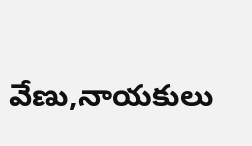వేణు,నాయకులు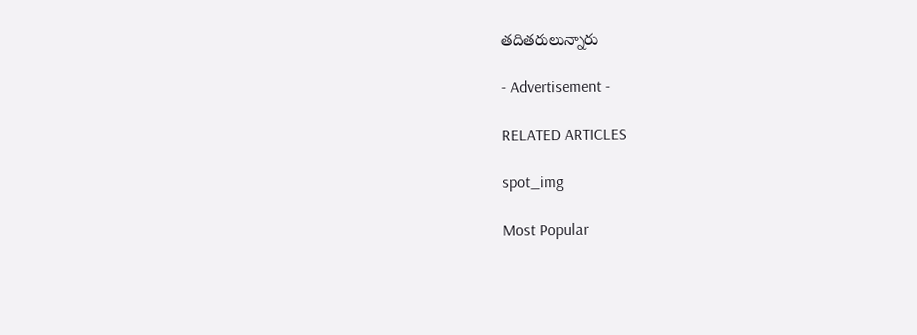తదితరులున్నారు

- Advertisement -

RELATED ARTICLES

spot_img

Most Popular